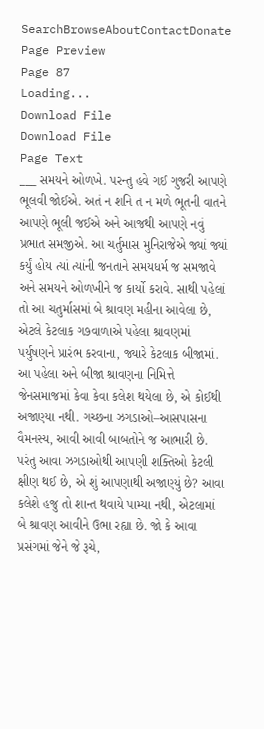SearchBrowseAboutContactDonate
Page Preview
Page 87
Loading...
Download File
Download File
Page Text
___ સમયને ઓળખે. પરન્તુ હવે ગઈ ગુજરી આપણે ભૂલવી જોઈએ. અતં ન શનિ ત ન મળે ભૂતની વાતને આપણે ભૂલી જઈએ અને આજથી આપણે નવું પ્રભાત સમજીએ. આ ચર્તુમાસ મુનિરાજેએ જ્યાં જ્યાં કર્યું હોય ત્યાં ત્યાંની જનતાને સમયધર્મ જ સમજાવે અને સમયને ઓળખીને જ કાર્યો કરાવે. સાથી પહેલાં તો આ ચતુર્માસમાં બે શ્રાવણ મહીના આવેલા છે, એટલે કેટલાક ગ૭વાળાએ પહેલા શ્રાવણમાં પર્યુષણને પ્રારંભ કરવાના, જ્યારે કેટલાક બીજામાં. આ પહેલા અને બીજા શ્રાવણના નિમિત્તે જેનસમાજમાં કેવા કેવા કલેશ થયેલા છે, એ કોઈથી અજાણ્યા નથી. ગચ્છના ઝગડાઓ–આસપાસના વૈમનસ્ય, આવી આવી બાબતોને જ આભારી છે. પરંતુ આવા ઝગડાઓથી આપણી શક્તિઓ કેટલી ક્ષીણ થઈ છે, એ શું આપણાથી અજાણ્યું છે? આવા કલેશે હજુ તો શાન્ત થવાયે પામ્યા નથી, એટલામાં બે શ્રાવણ આવીને ઉભા રહ્યા છે. જો કે આવા પ્રસંગમાં જેને જે રૂચે,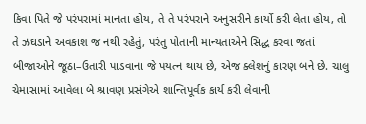કિવા પિતે જે પરંપરામાં માનતા હોય, તે તે પરંપરાને અનુસરીને કાર્યો કરી લેતા હોય, તો તે ઝઘડાને અવકાશ જ નથી રહેતું, પરંતુ પોતાની માન્યતાએને સિદ્ધ કરવા જતાં બીજાઓને જૂઠા–ઉતારી પાડવાના જે પયત્ન થાય છે, એજ ક્લેશનું કારણ બને છે. ચાલુ ચેમાસામાં આવેલા બે શ્રાવણ પ્રસંગેએ શાન્તિપૂર્વક કાર્ય કરી લેવાની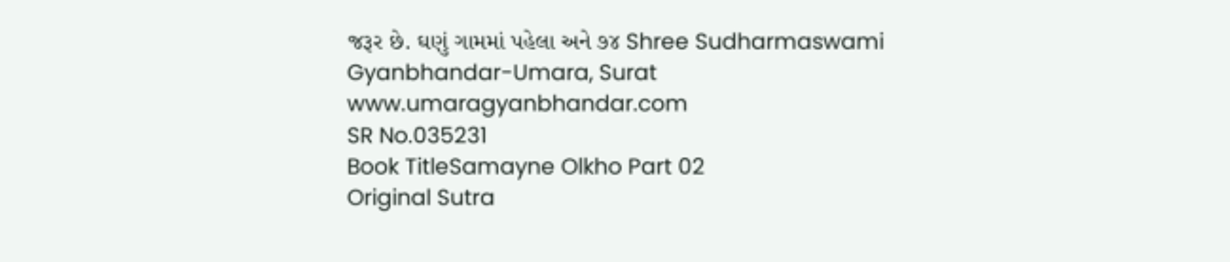જરૂર છે. ઘણું ગામમાં પહેલા અને ૭૪ Shree Sudharmaswami Gyanbhandar-Umara, Surat www.umaragyanbhandar.com
SR No.035231
Book TitleSamayne Olkho Part 02
Original Sutra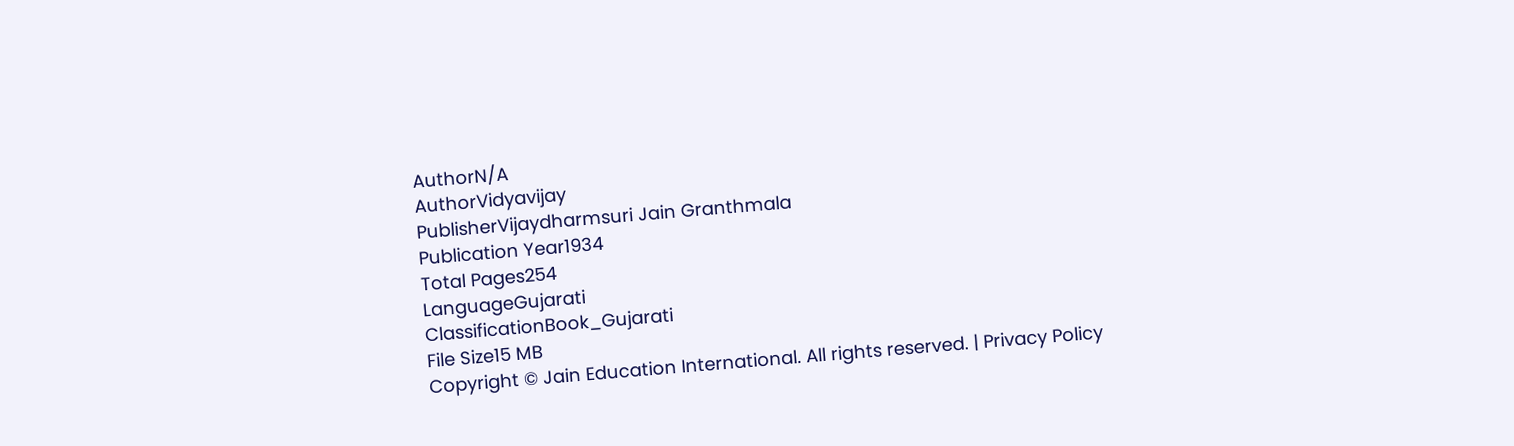AuthorN/A
AuthorVidyavijay
PublisherVijaydharmsuri Jain Granthmala
Publication Year1934
Total Pages254
LanguageGujarati
ClassificationBook_Gujarati
File Size15 MB
Copyright © Jain Education International. All rights reserved. | Privacy Policy